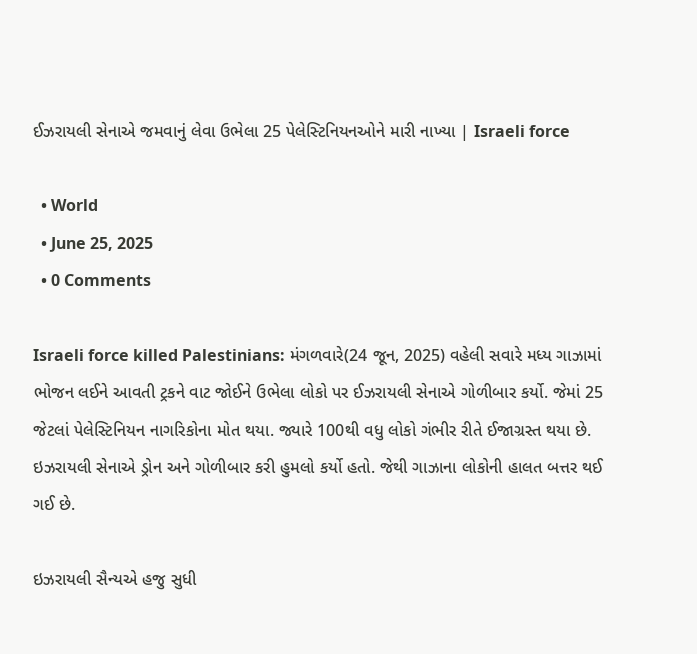ઈઝરાયલી સેનાએ જમવાનું લેવા ઉભેલા 25 પેલેસ્ટિનિયનઓને મારી નાખ્યા | Israeli force

  • World
  • June 25, 2025
  • 0 Comments

Israeli force killed Palestinians: મંગળવારે(24 જૂન, 2025) વહેલી સવારે મધ્ય ગાઝામાં ભોજન લઈને આવતી ટ્રકને વાટ જોઈને ઉભેલા લોકો પર ઈઝરાયલી સેનાએ ગોળીબાર કર્યો. જેમાં 25 જેટલાં પેલેસ્ટિનિયન નાગરિકોના મોત થયા. જ્યારે 100થી વધુ લોકો ગંભીર રીતે ઈજાગ્રસ્ત થયા છે. ઇઝરાયલી સેનાએ ડ્રોન અને ગોળીબાર કરી હુમલો કર્યો હતો. જેથી ગાઝાના લોકોની હાલત બત્તર થઈ ગઈ છે.

ઇઝરાયલી સૈન્યએ હજુ સુધી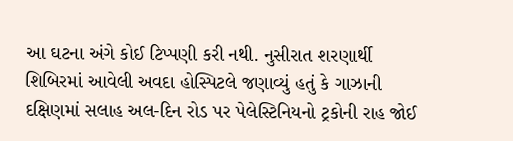આ ઘટના અંગે કોઈ ટિપ્પણી કરી નથી. નુસીરાત શરણાર્થી શિબિરમાં આવેલી અવદા હોસ્પિટલે જણાવ્યું હતું કે ગાઝાની દક્ષિણમાં સલાહ અલ-દિન રોડ પર પેલેસ્ટિનિયનો ટ્રકોની રાહ જોઈ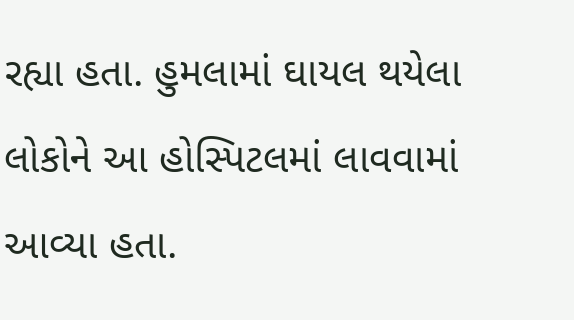રહ્યા હતા. હુમલામાં ઘાયલ થયેલા લોકોને આ હોસ્પિટલમાં લાવવામાં આવ્યા હતા.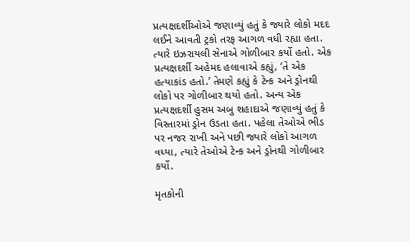પ્રત્યક્ષદર્શીઓએ જણાવ્યું હતું કે જ્યારે લોકો મદદ લઈને આવતી ટ્રકો તરફ આગળ વધી રહ્યા હતા. ત્યારે ઇઝરાયલી સેનાએ ગોળીબાર કર્યો હતો. એક પ્રત્યક્ષદર્શી અહેમદ હલાવાએ કહ્યું, ‘તે એક હત્યાકાંડ હતો.’ તેમણે કહ્યું કે ટેન્ક અને ડ્રોનથી લોકો પર ગોળીબાર થયો હતો. અન્ય એક પ્રત્યક્ષદર્શી હુસમ અબુ શહાદાએ જણાવ્યું હતું કે વિસ્તારમાં ડ્રોન ઉડતા હતા. પહેલા તેઓએ ભીડ પર નજર રાખી અને પછી જ્યારે લોકો આગળ વધ્યા, ત્યારે તેઓએ ટેન્ક અને ડ્રોનથી ગોળીબાર કર્યો.

મૃતકોની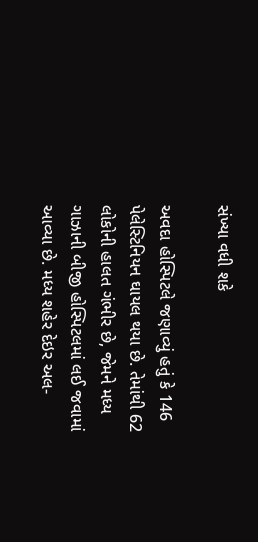સંખ્યા વધી શકે

અવદા હોસ્પિટલે જણાવ્યું હતું કે 146 પેલેસ્ટિનિયન ઘાયલ થયા છે. તેમાંથી 62 લોકોની હાલત ગંભીર છે, જેમને મધ્ય ગાઝાની બીજી હોસ્પિટલમાં લઈ જવામાં આવ્યા છે. મધ્ય શહેર દેઇર અલ-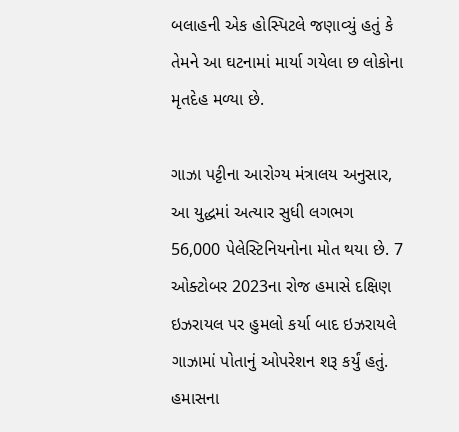બલાહની એક હોસ્પિટલે જણાવ્યું હતું કે તેમને આ ઘટનામાં માર્યા ગયેલા છ લોકોના મૃતદેહ મળ્યા છે.

ગાઝા પટ્ટીના આરોગ્ય મંત્રાલય અનુસાર, આ યુદ્ધમાં અત્યાર સુધી લગભગ 56,000 પેલેસ્ટિનિયનોના મોત થયા છે. 7 ઓક્ટોબર 2023ના રોજ હમાસે દક્ષિણ ઇઝરાયલ પર હુમલો કર્યા બાદ ઇઝરાયલે ગાઝામાં પોતાનું ઓપરેશન શરૂ કર્યું હતું. હમાસના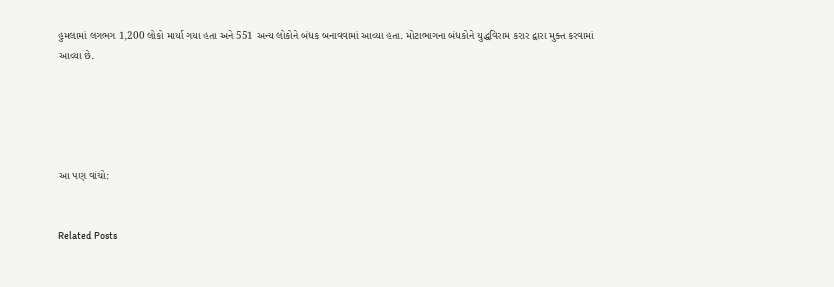હુમલામાં લગભગ 1,200 લોકો માર્યા ગયા હતા અને 551 અન્ય લોકોને બંધક બનાવવામાં આવ્યા હતા. મોટાભાગના બંધકોને યુદ્ધવિરામ કરાર દ્વારા મુક્ત કરવામાં આવ્યા છે.





આ પણ વાંચો:


Related Posts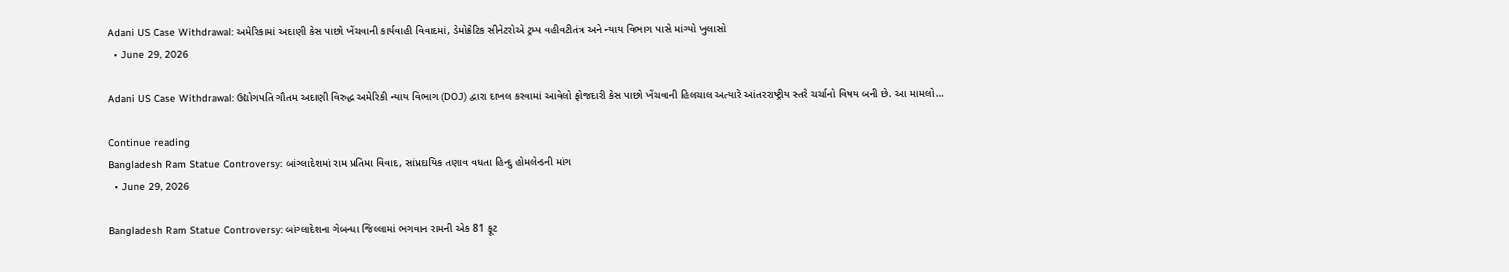Adani US Case Withdrawal: અમેરિકામાં અદાણી કેસ પાછો ખેંચવાની કાર્યવાહી વિવાદમાં, ડેમોક્રેટિક સીનેટરોએ ટ્રમ્પ વહીવટીતંત્ર અને ન્યાય વિભાગ પાસે માંગ્યો ખુલાસો
  • June 29, 2026

Adani US Case Withdrawal: ઉદ્યોગપતિ ગૌતમ અદાણી વિરુદ્ધ અમેરિકી ન્યાય વિભાગ (DOJ) દ્વારા દાખલ કરવામાં આવેલો ફોજદારી કેસ પાછો ખેંચવાની હિલચાલ અત્યારે આંતરરાષ્ટ્રીય સ્તરે ચર્ચાનો વિષય બની છે. આ મામલો…

Continue reading
Bangladesh Ram Statue Controversy: બાંગ્લાદેશમાં રામ પ્રતિમા વિવાદ, સાંપ્રદાયિક તણાવ વધતા હિન્દુ હોમલેન્ડની માંગ
  • June 29, 2026

Bangladesh Ram Statue Controversy: બાંગ્લાદેશના ગેબન્ધા જિલ્લામાં ભગવાન રામની એક 81 ફૂટ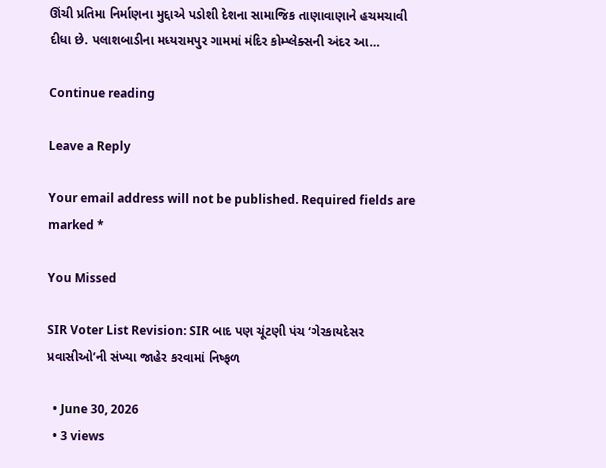ઊંચી પ્રતિમા નિર્માણના મુદ્દાએ પડોશી દેશના સામાજિક તાણાવાણાને હચમચાવી દીધા છે. પલાશબાડીના મધ્યરામપુર ગામમાં મંદિર કોમ્પ્લેક્સની અંદર આ…

Continue reading

Leave a Reply

Your email address will not be published. Required fields are marked *

You Missed

SIR Voter List Revision: SIR બાદ પણ ચૂંટણી પંચ ‘ગેરકાયદેસર પ્રવાસીઓ’ની સંખ્યા જાહેર કરવામાં નિષ્ફળ

  • June 30, 2026
  • 3 views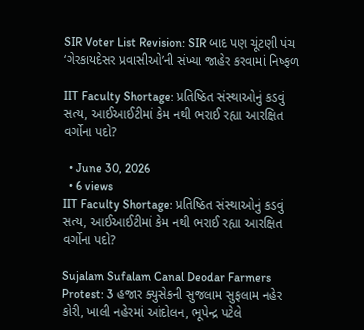SIR Voter List Revision: SIR બાદ પણ ચૂંટણી પંચ ‘ગેરકાયદેસર પ્રવાસીઓ’ની સંખ્યા જાહેર કરવામાં નિષ્ફળ

IIT Faculty Shortage: પ્રતિષ્ઠિત સંસ્થાઓનું કડવું સત્ય, આઈઆઈટીમાં કેમ નથી ભરાઈ રહ્યા આરક્ષિત વર્ગોના પદો?

  • June 30, 2026
  • 6 views
IIT Faculty Shortage: પ્રતિષ્ઠિત સંસ્થાઓનું કડવું સત્ય, આઈઆઈટીમાં કેમ નથી ભરાઈ રહ્યા આરક્ષિત વર્ગોના પદો?

Sujalam Sufalam Canal Deodar Farmers Protest: 3 હજાર ક્યુસેકની સુજલામ સુફલામ નહેર કોરી, ખાલી નહેરમાં આંદોલન, ભૂપેન્દ્ર પટેલે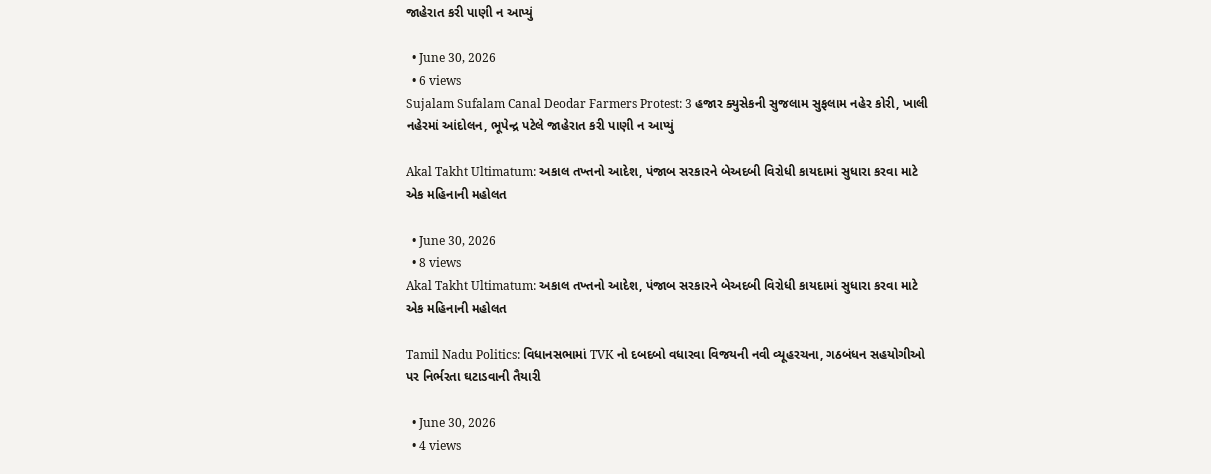જાહેરાત કરી પાણી ન આપ્યું

  • June 30, 2026
  • 6 views
Sujalam Sufalam Canal Deodar Farmers Protest: 3 હજાર ક્યુસેકની સુજલામ સુફલામ નહેર કોરી, ખાલી નહેરમાં આંદોલન, ભૂપેન્દ્ર પટેલે જાહેરાત કરી પાણી ન આપ્યું

Akal Takht Ultimatum: અકાલ તખ્તનો આદેશ, પંજાબ સરકારને બેઅદબી વિરોધી કાયદામાં સુધારા કરવા માટે એક મહિનાની મહોલત

  • June 30, 2026
  • 8 views
Akal Takht Ultimatum: અકાલ તખ્તનો આદેશ, પંજાબ સરકારને બેઅદબી વિરોધી કાયદામાં સુધારા કરવા માટે એક મહિનાની મહોલત

Tamil Nadu Politics: વિધાનસભામાં TVK નો દબદબો વધારવા વિજયની નવી વ્યૂહરચના, ગઠબંધન સહયોગીઓ પર નિર્ભરતા ઘટાડવાની તૈયારી

  • June 30, 2026
  • 4 views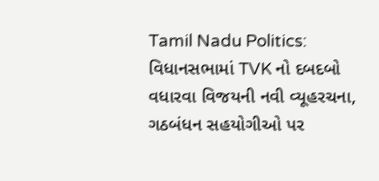Tamil Nadu Politics: વિધાનસભામાં TVK નો દબદબો વધારવા વિજયની નવી વ્યૂહરચના, ગઠબંધન સહયોગીઓ પર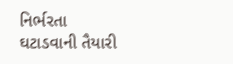નિર્ભરતા ઘટાડવાની તૈયારી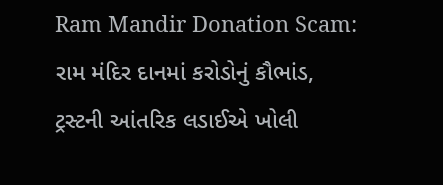Ram Mandir Donation Scam: રામ મંદિર દાનમાં કરોડોનું કૌભાંડ, ટ્રસ્ટની આંતરિક લડાઈએ ખોલી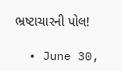ભ્રષ્ટાચારની પોલ!

  • June 30,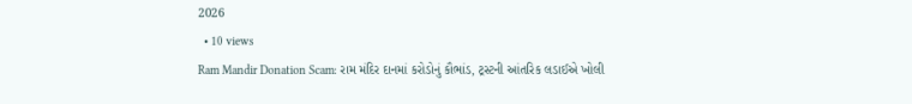2026
  • 10 views
Ram Mandir Donation Scam: રામ મંદિર દાનમાં કરોડોનું કૌભાંડ, ટ્રસ્ટની આંતરિક લડાઈએ ખોલી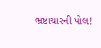ભ્રષ્ટાચારની પોલ!